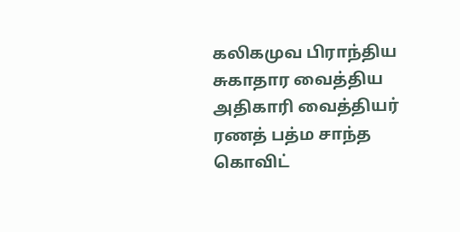கலிகமுவ பிராந்திய சுகாதார வைத்திய அதிகாரி வைத்தியர் ரணத் பத்ம சாந்த கொவிட்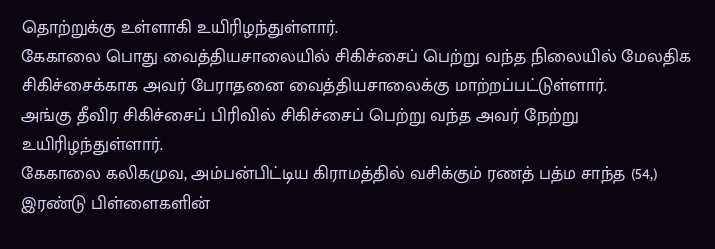தொற்றுக்கு உள்ளாகி உயிரிழந்துள்ளார்.
கேகாலை பொது வைத்தியசாலையில் சிகிச்சைப் பெற்று வந்த நிலையில் மேலதிக சிகிச்சைக்காக அவர் பேராதனை வைத்தியசாலைக்கு மாற்றப்பட்டுள்ளார்.
அங்கு தீவிர சிகிச்சைப் பிரிவில் சிகிச்சைப் பெற்று வந்த அவர் நேற்று உயிரிழந்துள்ளார்.
கேகாலை கலிகமுவ, அம்பன்பிட்டிய கிராமத்தில் வசிக்கும் ரணத் பத்ம சாந்த (54,) இரண்டு பிள்ளைகளின்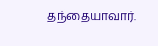தந்தையாவார்.